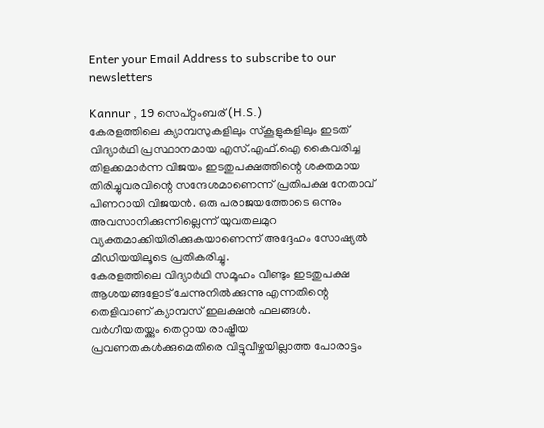Enter your Email Address to subscribe to our newsletters

Kannur , 19 സെപ്റ്റംബര് (H.S.)
കേരളത്തിലെ ക്യാമ്പസുകളിലും സ്കൂളുകളിലും ഇടത് വിദ്യാർഥി പ്രസ്ഥാനമായ എസ്.എഫ്.ഐ കൈവരിച്ച തിളക്കമാർന്ന വിജയം ഇടതുപക്ഷത്തിന്റെ ശക്തമായ തിരിച്ചുവരവിന്റെ സന്ദേശമാണെന്ന് പ്രതിപക്ഷ നേതാവ് പിണറായി വിജയൻ. ഒരു പരാജയത്തോടെ ഒന്നും അവസാനിക്കുന്നില്ലെന്ന് യുവതലമുറ വ്യക്തമാക്കിയിരിക്കുകയാണെന്ന് അദ്ദേഹം സോഷ്യൽ മീഡിയയിലൂടെ പ്രതികരിച്ചു.
കേരളത്തിലെ വിദ്യാർഥി സമൂഹം വീണ്ടും ഇടതുപക്ഷ ആശയങ്ങളോട് ചേന്നുനിൽക്കുന്നു എന്നതിന്റെ തെളിവാണ് ക്യാമ്പസ് ഇലക്ഷൻ ഫലങ്ങൾ. വർഗീയതയ്ക്കും തെറ്റായ രാഷ്ട്രീയ പ്രവണതകൾക്കുമെതിരെ വിട്ടുവീഴ്ചയില്ലാത്ത പോരാട്ടം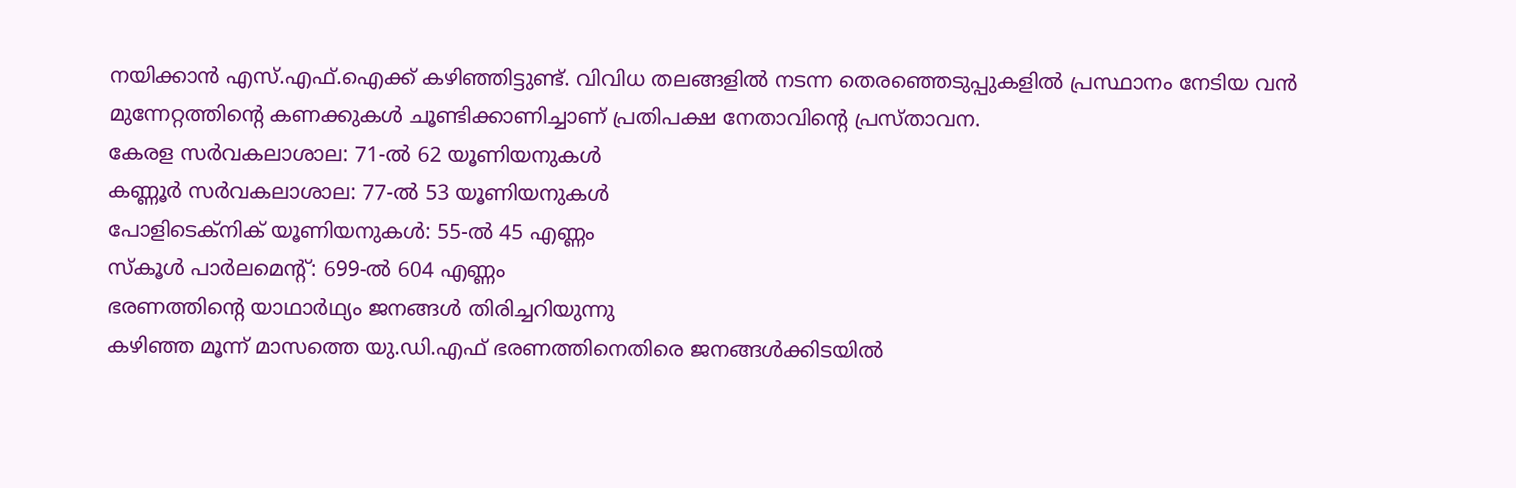നയിക്കാൻ എസ്.എഫ്.ഐക്ക് കഴിഞ്ഞിട്ടുണ്ട്. വിവിധ തലങ്ങളിൽ നടന്ന തെരഞ്ഞെടുപ്പുകളിൽ പ്രസ്ഥാനം നേടിയ വൻ മുന്നേറ്റത്തിന്റെ കണക്കുകൾ ചൂണ്ടിക്കാണിച്ചാണ് പ്രതിപക്ഷ നേതാവിന്റെ പ്രസ്താവന.
കേരള സർവകലാശാല: 71-ൽ 62 യൂണിയനുകൾ
കണ്ണൂർ സർവകലാശാല: 77-ൽ 53 യൂണിയനുകൾ
പോളിടെക്നിക് യൂണിയനുകൾ: 55-ൽ 45 എണ്ണം
സ്കൂൾ പാർലമെൻ്റ്: 699-ൽ 604 എണ്ണം
ഭരണത്തിൻ്റെ യാഥാർഥ്യം ജനങ്ങൾ തിരിച്ചറിയുന്നു
കഴിഞ്ഞ മൂന്ന് മാസത്തെ യു.ഡി.എഫ് ഭരണത്തിനെതിരെ ജനങ്ങൾക്കിടയിൽ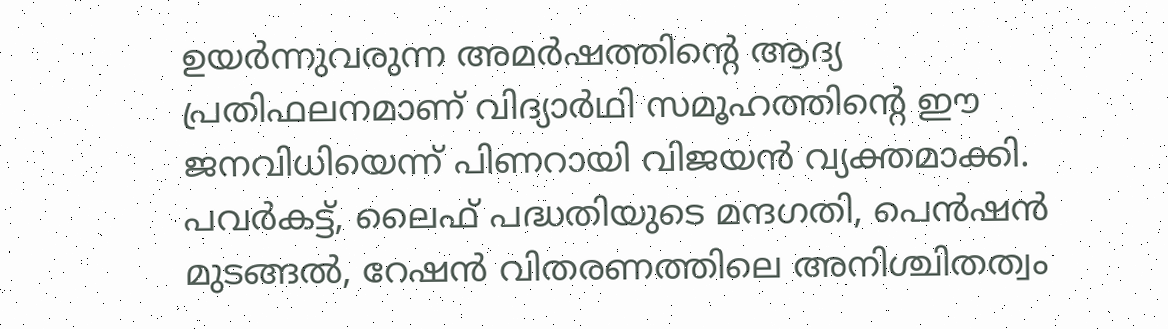ഉയർന്നുവരുന്ന അമർഷത്തിൻ്റെ ആദ്യ പ്രതിഫലനമാണ് വിദ്യാർഥി സമൂഹത്തിൻ്റെ ഈ ജനവിധിയെന്ന് പിണറായി വിജയൻ വ്യക്തമാക്കി. പവർകട്ട്, ലൈഫ് പദ്ധതിയുടെ മന്ദഗതി, പെൻഷൻ മുടങ്ങൽ, റേഷൻ വിതരണത്തിലെ അനിശ്ചിതത്വം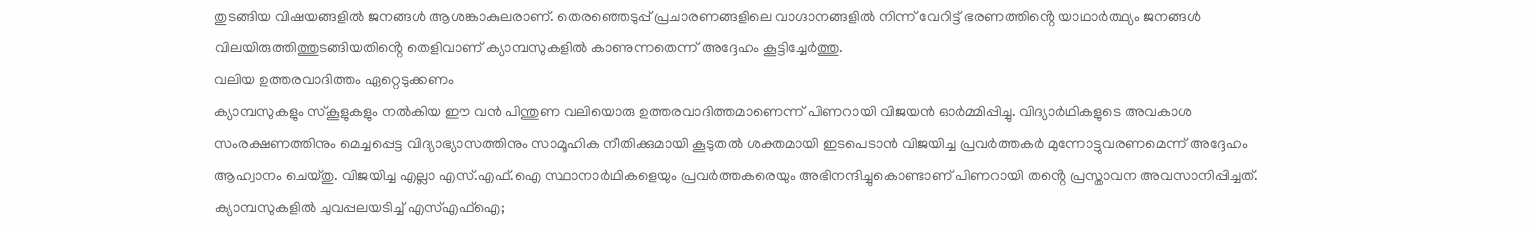തുടങ്ങിയ വിഷയങ്ങളിൽ ജനങ്ങൾ ആശങ്കാകുലരാണ്. തെരഞ്ഞെടുപ്പ് പ്രചാരണങ്ങളിലെ വാഗ്ദാനങ്ങളിൽ നിന്ന് വേറിട്ട് ഭരണത്തിൻ്റെ യാഥാർത്ഥ്യം ജനങ്ങൾ വിലയിരുത്തിത്തുടങ്ങിയതിൻ്റെ തെളിവാണ് ക്യാമ്പസുകളിൽ കാണുന്നതെന്ന് അദ്ദേഹം കൂട്ടിച്ചേർത്തു.
വലിയ ഉത്തരവാദിത്തം ഏറ്റെടുക്കണം
ക്യാമ്പസുകളും സ്കൂളുകളും നൽകിയ ഈ വൻ പിന്തുണ വലിയൊരു ഉത്തരവാദിത്തമാണെന്ന് പിണറായി വിജയൻ ഓർമ്മിപ്പിച്ചു. വിദ്യാർഥികളുടെ അവകാശ സംരക്ഷണത്തിനും മെച്ചപ്പെട്ട വിദ്യാഭ്യാസത്തിനും സാമൂഹിക നീതിക്കുമായി കൂടുതൽ ശക്തമായി ഇടപെടാൻ വിജയിച്ച പ്രവർത്തകർ മുന്നോട്ടുവരണമെന്ന് അദ്ദേഹം ആഹ്വാനം ചെയ്തു. വിജയിച്ച എല്ലാ എസ്.എഫ്.ഐ സ്ഥാനാർഥികളെയും പ്രവർത്തകരെയും അഭിനന്ദിച്ചുകൊണ്ടാണ് പിണറായി തൻ്റെ പ്രസ്താവന അവസാനിപ്പിച്ചത്.
ക്യാമ്പസുകളിൽ ചുവപ്പലയടിച്ച് എസ്എഫ്ഐ;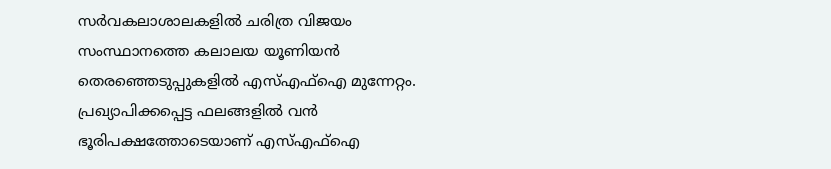സർവകലാശാലകളിൽ ചരിത്ര വിജയം
സംസ്ഥാനത്തെ കലാലയ യൂണിയൻ തെരഞ്ഞെടുപ്പുകളിൽ എസ്എഫ്ഐ മുന്നേറ്റം. പ്രഖ്യാപിക്കപ്പെട്ട ഫലങ്ങളിൽ വൻ ഭൂരിപക്ഷത്തോടെയാണ് എസ്എഫ്ഐ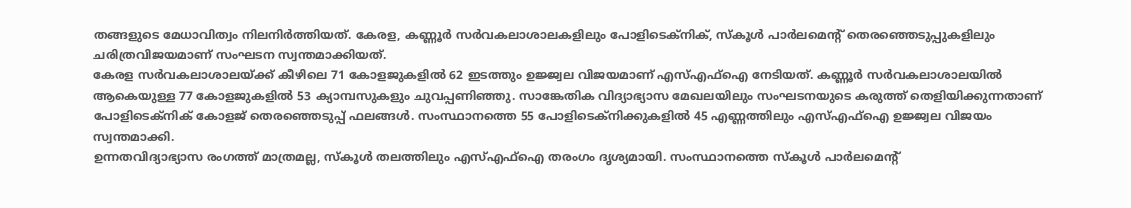തങ്ങളുടെ മേധാവിത്വം നിലനിർത്തിയത്. കേരള, കണ്ണൂർ സർവകലാശാലകളിലും പോളിടെക്നിക്, സ്കൂൾ പാർലമെൻ്റ് തെരഞ്ഞെടുപ്പുകളിലും ചരിത്രവിജയമാണ് സംഘടന സ്വന്തമാക്കിയത്.
കേരള സർവകലാശാലയ്ക്ക് കീഴിലെ 71 കോളജുകളിൽ 62 ഇടത്തും ഉജ്ജ്വല വിജയമാണ് എസ്എഫ്ഐ നേടിയത്. കണ്ണൂർ സർവകലാശാലയിൽ ആകെയുള്ള 77 കോളജുകളിൽ 53 ക്യാമ്പസുകളും ചുവപ്പണിഞ്ഞു. സാങ്കേതിക വിദ്യാഭ്യാസ മേഖലയിലും സംഘടനയുടെ കരുത്ത് തെളിയിക്കുന്നതാണ് പോളിടെക്നിക് കോളജ് തെരഞ്ഞെടുപ്പ് ഫലങ്ങൾ. സംസ്ഥാനത്തെ 55 പോളിടെക്നിക്കുകളിൽ 45 എണ്ണത്തിലും എസ്എഫ്ഐ ഉജ്ജ്വല വിജയം സ്വന്തമാക്കി.
ഉന്നതവിദ്യാഭ്യാസ രംഗത്ത് മാത്രമല്ല, സ്കൂൾ തലത്തിലും എസ്എഫ്ഐ തരംഗം ദൃശ്യമായി. സംസ്ഥാനത്തെ സ്കൂൾ പാർലമെൻ്റ്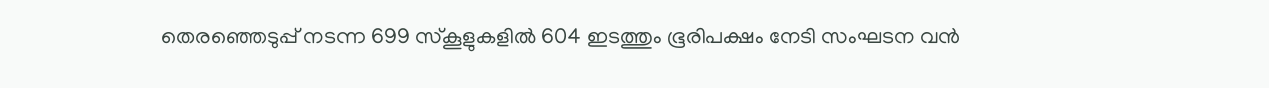തെരഞ്ഞെടുപ്പ് നടന്ന 699 സ്കൂളുകളിൽ 604 ഇടത്തും ഭൂരിപക്ഷം നേടി സംഘടന വൻ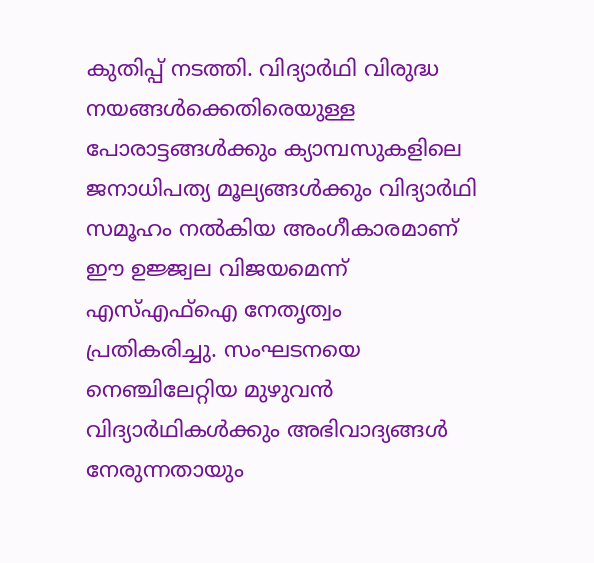കുതിപ്പ് നടത്തി. വിദ്യാർഥി വിരുദ്ധ നയങ്ങൾക്കെതിരെയുള്ള പോരാട്ടങ്ങൾക്കും ക്യാമ്പസുകളിലെ ജനാധിപത്യ മൂല്യങ്ങൾക്കും വിദ്യാർഥി സമൂഹം നൽകിയ അംഗീകാരമാണ് ഈ ഉജ്ജ്വല വിജയമെന്ന് എസ്എഫ്ഐ നേതൃത്വം പ്രതികരിച്ചു. സംഘടനയെ നെഞ്ചിലേറ്റിയ മുഴുവൻ വിദ്യാർഥികൾക്കും അഭിവാദ്യങ്ങൾ നേരുന്നതായും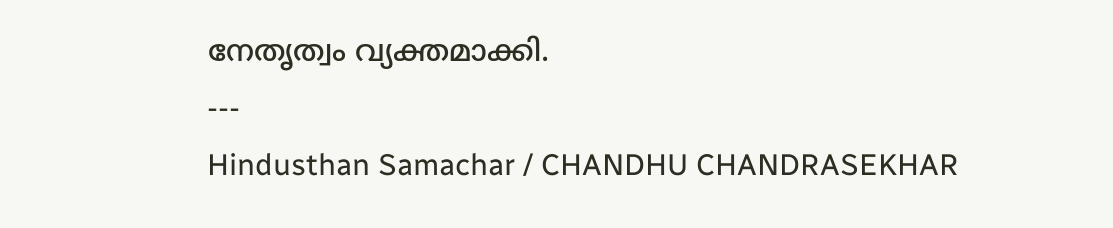നേതൃത്വം വ്യക്തമാക്കി.
---
Hindusthan Samachar / CHANDHU CHANDRASEKHAR